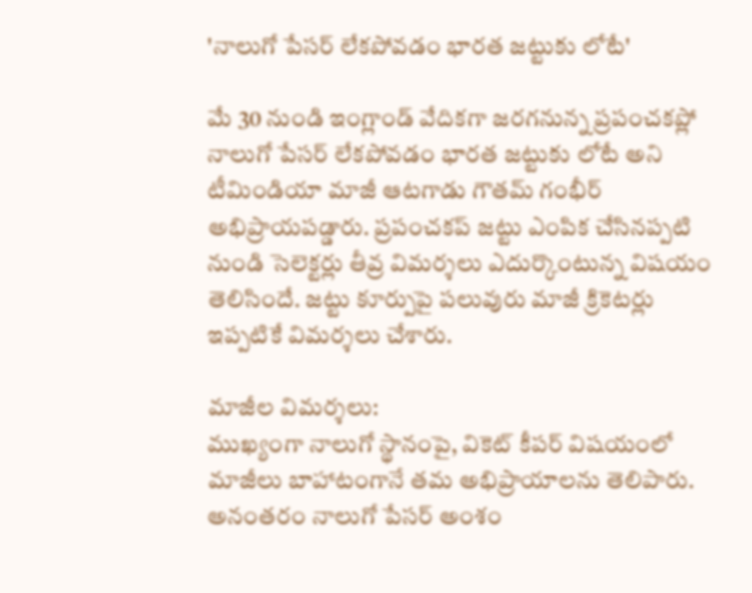'నాలుగో పేసర్ లేకపోవడం భారత జట్టుకు లోటే'

మే 30 నుండి ఇంగ్లాండ్ వేదికగా జరగనున్న ప్రపంచకప్లో నాలుగో పేసర్ లేకపోవడం భారత జట్టుకు లోటే అని టీమిండియా మాజీ ఆటగాడు గౌతమ్ గంభీర్ అభిప్రాయపడ్డారు. ప్రపంచకప్ జట్టు ఎంపిక చేసినప్పటి నుండి సెలెక్టర్లు తీవ్ర విమర్శలు ఎదుర్కొంటున్న విషయం తెలిసిందే. జట్టు కూర్పుపై పలువురు మాజీ క్రికెటర్లు ఇప్పటికే విమర్శలు చేశారు.

మాజీల విమర్శలు:
ముఖ్యంగా నాలుగో స్థానంపై, వికెట్ కీపర్ విషయంలో మాజీలు బాహాటంగానే తమ అభిప్రాయాలను తెలిపారు. అనంతరం నాలుగో పేసర్ అంశం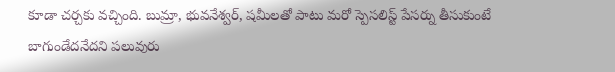కూడా చర్చకు వచ్చింది. బుమ్రా, భువనేశ్వర్, షమీలతో పాటు మరో స్పెసలిస్ట్ పేసర్ను తీసుకుంటే బాగుండేదనేదని పలువురు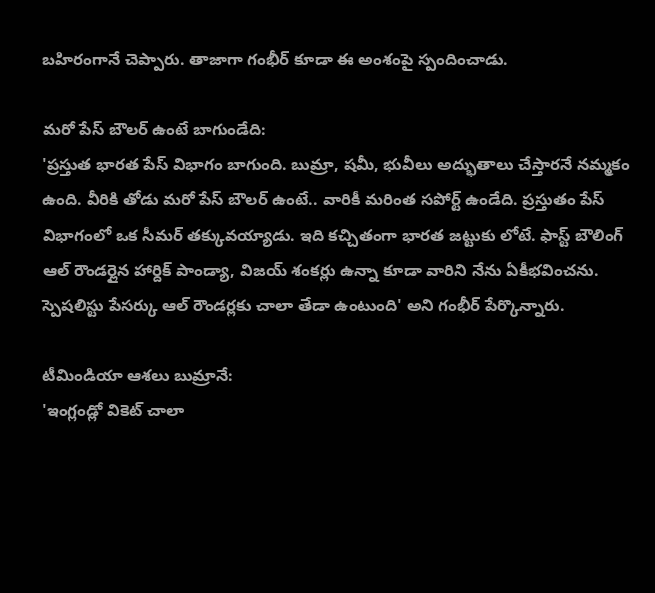బహిరంగానే చెప్పారు. తాజాగా గంభీర్ కూడా ఈ అంశంపై స్పందించాడు.

మరో పేస్ బౌలర్ ఉంటే బాగుండేది:
'ప్రస్తుత భారత పేస్ విభాగం బాగుంది. బుమ్రా, షమీ, భువీలు అద్భుతాలు చేస్తారనే నమ్మకం ఉంది. వీరికి తోడు మరో పేస్ బౌలర్ ఉంటే.. వారికీ మరింత సపోర్ట్ ఉండేది. ప్రస్తుతం పేస్ విభాగంలో ఒక సీమర్ తక్కువయ్యాడు. ఇది కచ్చితంగా భారత జట్టుకు లోటే. ఫాస్ట్ బౌలింగ్ ఆల్ రౌండర్లైన హార్దిక్ పాండ్యా, విజయ్ శంకర్లు ఉన్నా కూడా వారిని నేను ఏకీభవించను. స్పెషలిస్టు పేసర్కు ఆల్ రౌండర్లకు చాలా తేడా ఉంటుంది' అని గంభీర్ పేర్కొన్నారు.

టీమిండియా ఆశలు బుమ్రానే:
'ఇంగ్లండ్లో వికెట్ చాలా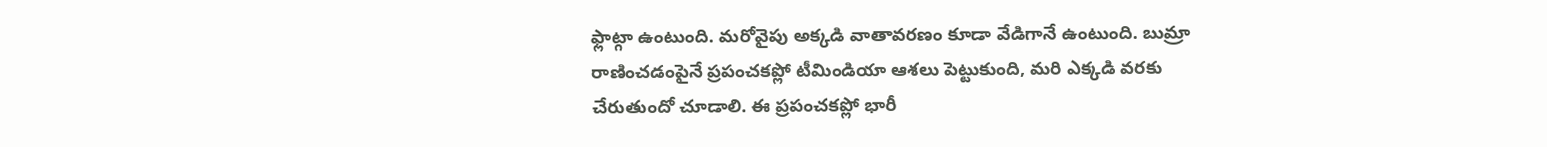ఫ్లాట్గా ఉంటుంది. మరోవైపు అక్కడి వాతావరణం కూడా వేడిగానే ఉంటుంది. బుమ్రా రాణించడంపైనే ప్రపంచకప్లో టీమిండియా ఆశలు పెట్టుకుంది, మరి ఎక్కడి వరకు చేరుతుందో చూడాలి. ఈ ప్రపంచకప్లో భారీ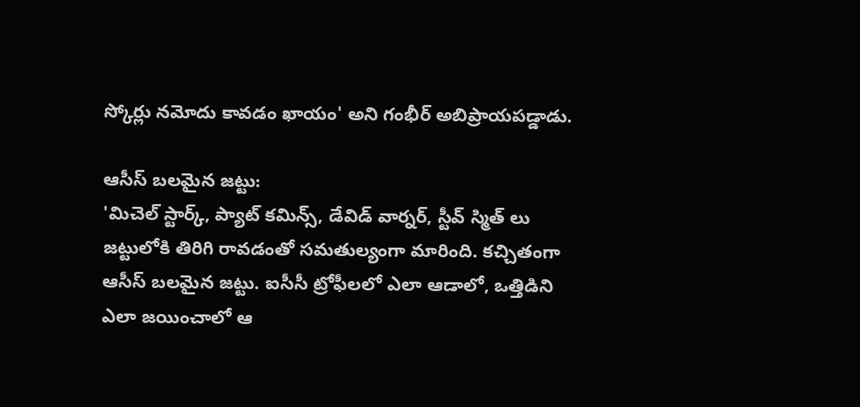స్కోర్లు నమోదు కావడం ఖాయం' అని గంభీర్ అబిప్రాయపడ్డాడు.

ఆసీస్ బలమైన జట్టు:
'మిచెల్ స్టార్క్, ప్యాట్ కమిన్స్, డేవిడ్ వార్నర్, స్టీవ్ స్మిత్ లు జట్టులోకి తిరిగి రావడంతో సమతుల్యంగా మారింది. కచ్చితంగా ఆసీస్ బలమైన జట్టు. ఐసీసీ ట్రోఫీలలో ఎలా ఆడాలో, ఒత్తిడిని ఎలా జయించాలో ఆ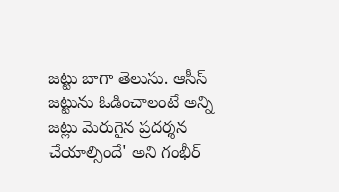జట్టు బాగా తెలుసు. ఆసీస్ జట్టును ఓడించాలంటే అన్ని జట్లు మెరుగైన ప్రదర్శన చేయాల్సిందే' అని గంభీర్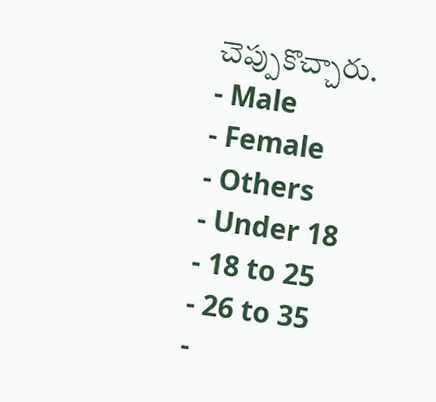చెప్పుకొచ్చారు.
- Male
- Female
- Others
- Under 18
- 18 to 25
- 26 to 35
-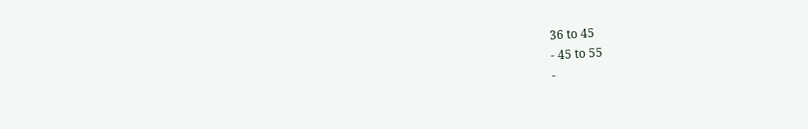36 to 45
- 45 to 55
-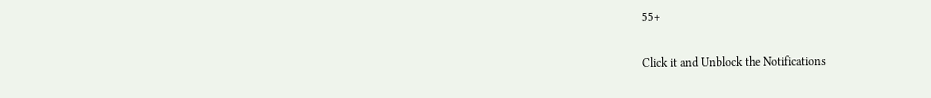55+


Click it and Unblock the Notifications